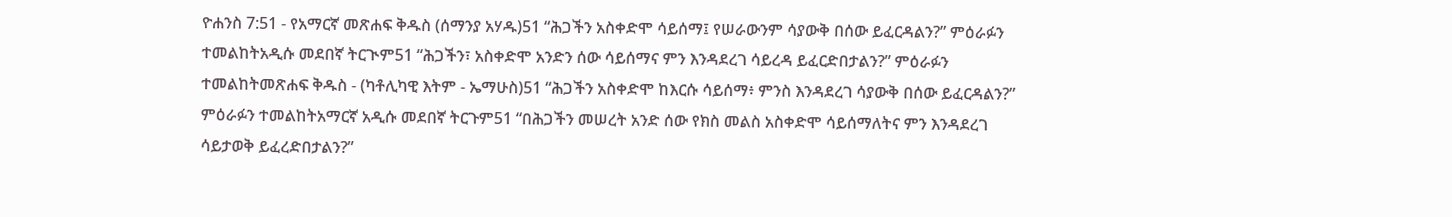ዮሐንስ 7:51 - የአማርኛ መጽሐፍ ቅዱስ (ሰማንያ አሃዱ)51 “ሕጋችን አስቀድሞ ሳይሰማ፤ የሠራውንም ሳያውቅ በሰው ይፈርዳልን?” ምዕራፉን ተመልከትአዲሱ መደበኛ ትርጒም51 “ሕጋችን፣ አስቀድሞ አንድን ሰው ሳይሰማና ምን እንዳደረገ ሳይረዳ ይፈርድበታልን?” ምዕራፉን ተመልከትመጽሐፍ ቅዱስ - (ካቶሊካዊ እትም - ኤማሁስ)51 “ሕጋችን አስቀድሞ ከእርሱ ሳይሰማ፥ ምንስ እንዳደረገ ሳያውቅ በሰው ይፈርዳልን?” ምዕራፉን ተመልከትአማርኛ አዲሱ መደበኛ ትርጉም51 “በሕጋችን መሠረት አንድ ሰው የክስ መልስ አስቀድሞ ሳይሰማለትና ምን እንዳደረገ ሳይታወቅ ይፈረድበታልን?”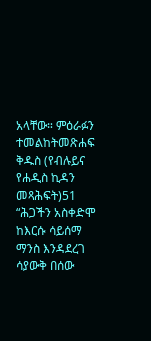አላቸው። ምዕራፉን ተመልከትመጽሐፍ ቅዱስ (የብሉይና የሐዲስ ኪዳን መጻሕፍት)51 “ሕጋችን አስቀድሞ ከእርሱ ሳይሰማ ማንስ እንዳደረገ ሳያውቅ በሰው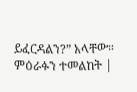ይፈርዳልን?” አላቸው። ምዕራፉን ተመልከት |